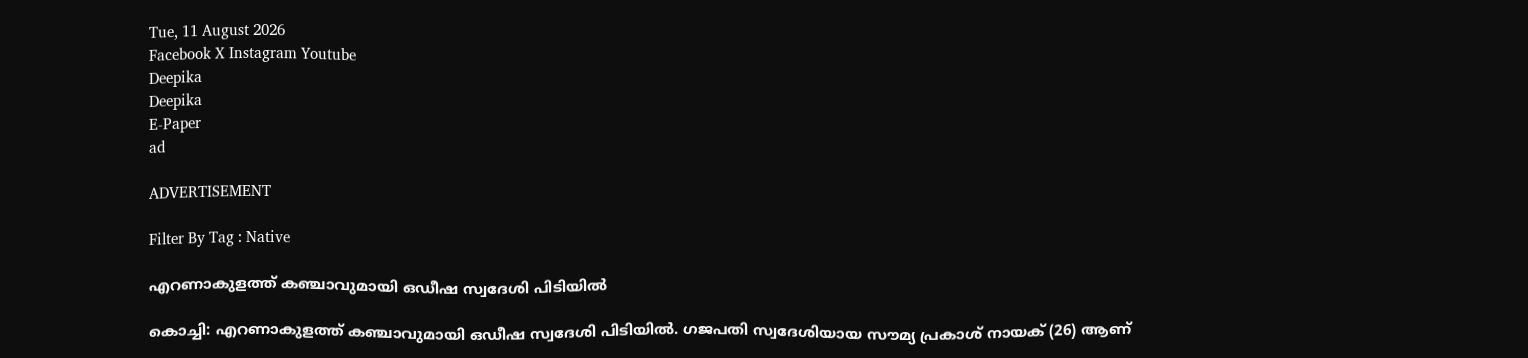Tue, 11 August 2026
Facebook X Instagram Youtube
Deepika
Deepika
E-Paper
ad

ADVERTISEMENT

Filter By Tag : Native

എറണാകുളത്ത് കഞ്ചാവുമായി ഒഡീഷ സ്വദേശി പിടിയിൽ

കൊച്ചി: എറണാകുളത്ത് കഞ്ചാവുമായി ഒഡീഷ സ്വദേശി പിടിയിൽ. ഗജപതി സ്വദേശിയായ സൗമ്യ പ്രകാശ് നായക് (26) ആണ്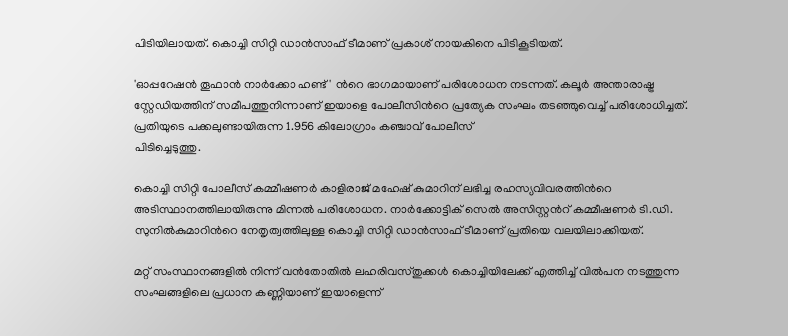പിടിയിലായത്. കൊച്ചി സിറ്റി ഡാൻസാഫ് ടീമാണ് പ്രകാശ് നായകിനെ പിടികൂടിയത്.

'ഓപ്പറേഷൻ തൂഫാൻ നാർക്കോ ഹണ്ട്' ന്‍റെ ഭാഗമായാണ് പരിശോധന നടന്നത്. കലൂർ അന്താരാഷ്ട്ര സ്റ്റേഡിയത്തിന് സമീപത്തുനിന്നാണ് ഇയാളെ പോലീസിന്‍റെ പ്രത്യേക സംഘം തടഞ്ഞുവെച്ച് പരിശോധിച്ചത്. പ്രതിയുടെ പക്കലുണ്ടായിരുന്ന 1.956 കിലോഗ്രാം കഞ്ചാവ് പോലീസ്
പിടിച്ചെടുത്തു.

കൊച്ചി സിറ്റി പോലീസ് കമ്മീഷണർ കാളിരാജ് മഹേഷ് കുമാറിന് ലഭിച്ച രഹസ്യവിവരത്തിന്‍റെ അടിസ്ഥാനത്തിലായിരുന്നു മിന്നൽ പരിശോധന. നാർക്കോട്ടിക് സെൽ അസിസ്റ്റന്‍റ് കമ്മീഷണർ ടി.ഡി. സുനിൽകുമാറിന്‍റെ നേതൃത്വത്തിലുള്ള കൊച്ചി സിറ്റി ഡാൻസാഫ് ടീമാണ് പ്രതിയെ വലയിലാക്കിയത്.

മറ്റ് സംസ്ഥാനങ്ങളിൽ നിന്ന് വൻതോതിൽ ലഹരിവസ്തുക്കൾ കൊച്ചിയിലേക്ക് എത്തിച്ച് വിൽപന നടത്തുന്ന സംഘങ്ങളിലെ പ്രധാന കണ്ണിയാണ് ഇയാളെന്ന്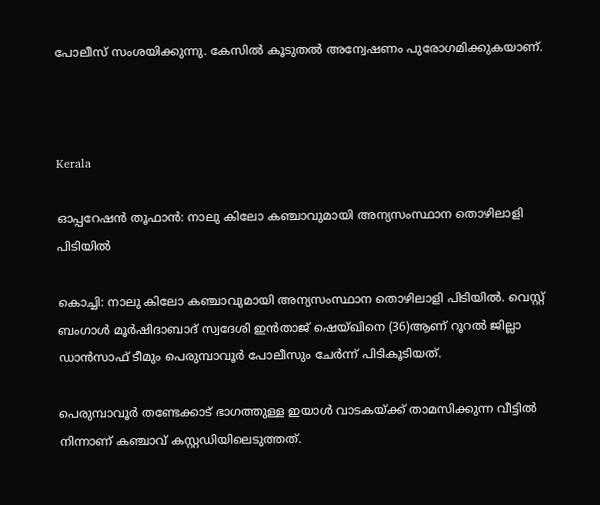പോലീസ് സംശയിക്കുന്നു. കേസിൽ കൂടുതൽ അന്വേഷണം പുരോഗമിക്കുകയാണ്.



Kerala

ഓപ്പറേഷൻ തൂഫാൻ: നാലു കിലോ കഞ്ചാവുമായി അന്യസംസ്ഥാന തൊഴിലാളി പിടിയിൽ

കൊച്ചി: നാലു കിലോ കഞ്ചാവുമായി അന്യസംസ്ഥാന തൊഴിലാളി പിടിയിൽ. വെസ്റ്റ് ബംഗാൾ മൂർഷിദാബാദ് സ്വദേശി ഇൻതാജ് ഷെയ്ഖിനെ (36)ആണ് റൂറൽ ജില്ലാ ഡാൻസാഫ് ടീമും പെരുമ്പാവൂർ പോലീസും ചേർന്ന് പിടികൂടിയത്.

പെരുമ്പാവൂർ തണ്ടേക്കാട് ഭാഗത്തുള്ള ഇയാൾ വാടകയ്ക്ക് താമസിക്കുന്ന വീട്ടിൽ നിന്നാണ് കഞ്ചാവ് കസ്റ്റഡിയിലെടുത്തത്.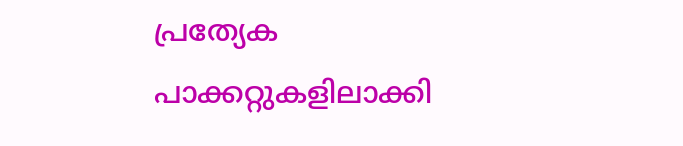പ്രത്യേക പാക്കറ്റുകളിലാക്കി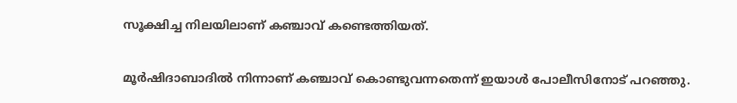സൂക്ഷിച്ച നിലയിലാണ് കഞ്ചാവ് കണ്ടെത്തിയത്.

മൂർഷിദാബാദിൽ നിന്നാണ് കഞ്ചാവ് കൊണ്ടുവന്നതെന്ന് ഇയാൾ പോലീസിനോട് പറഞ്ഞു.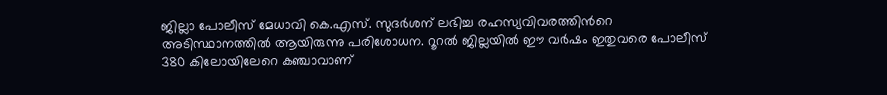ജില്ലാ പോലീസ് മേധാവി കെ.എസ്. സുദർശന് ലഭിച്ച രഹസ്യവിവരത്തിന്‍റെ അടിസ്ഥാനത്തിൽ ആയിരുന്നു പരിശോധന. റൂറൽ ജില്ലയിൽ ഈ വർഷം ഇതുവരെ പോലീസ് 380 കിലോയിലേറെ കഞ്ചാവാണ്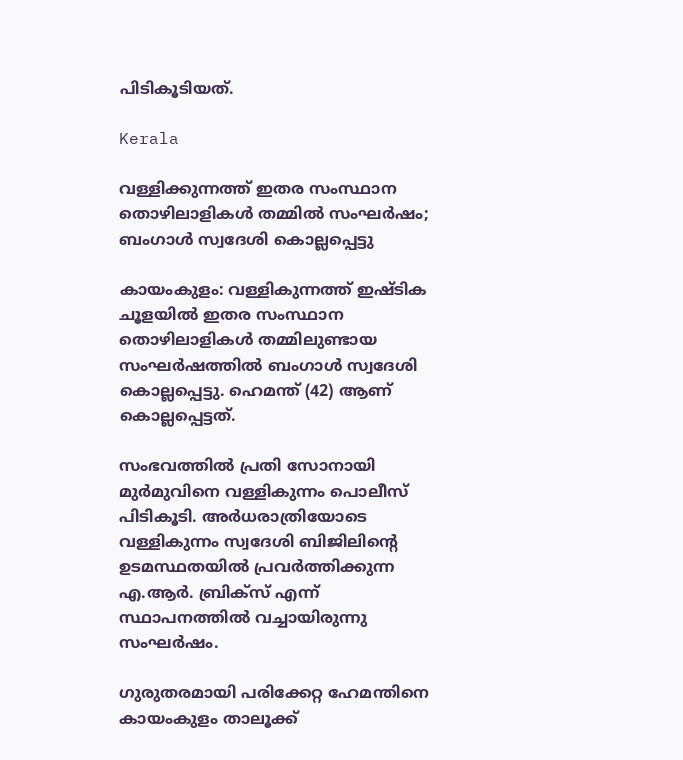പിടികൂടിയത്.

Kerala

വള്ളിക്കുന്നത്ത് ഇതര സംസ്ഥാന തൊഴിലാളികൾ തമ്മിൽ സംഘർഷം; ബംഗാൾ സ്വദേശി കൊല്ലപ്പെട്ടു

കായംകുളം: വള്ളികുന്നത്ത് ഇഷ്ടിക ചൂളയിൽ ഇതര സംസ്ഥാന തൊഴിലാളികൾ തമ്മിലുണ്ടായ സംഘർഷത്തിൽ ബംഗാൾ സ്വദേശി കൊല്ലപ്പെട്ടു. ഹെമന്ത് (42) ആണ് കൊല്ലപ്പെട്ടത്.

സംഭവത്തിൽ പ്രതി സോനായി മുർമുവിനെ വള്ളികുന്നം പൊലീസ് പിടികൂടി. അർധരാത്രിയോടെ വള്ളികുന്നം സ്വദേശി ബിജിലിന്റെ ഉടമസ്ഥതയിൽ പ്രവർത്തിക്കുന്ന എ.ആർ. ബ്രിക്സ് എന്ന് സ്ഥാപനത്തിൽ വച്ചായിരുന്നു സംഘർഷം.

ഗുരുതരമായി പരിക്കേറ്റ ഹേമന്തിനെ കായംകുളം താലൂക്ക്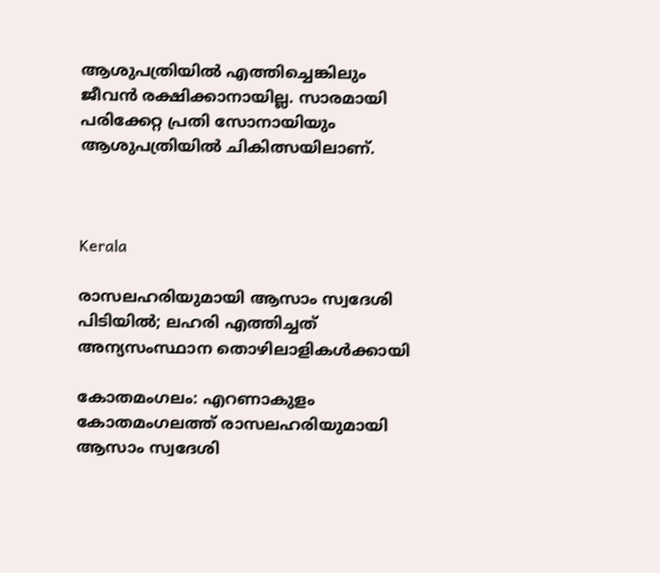ആശുപത്രിയിൽ എത്തിച്ചെങ്കിലും ജീവൻ രക്ഷിക്കാനായില്ല. സാരമായി പരിക്കേറ്റ പ്രതി സോനായിയും ആശുപത്രിയിൽ ചികിത്സയിലാണ്.



Kerala

രാസലഹരിയുമായി ആസാം സ്വദേശി പിടിയില്‍; ലഹരി എത്തിച്ചത് അന്യസംസ്ഥാന തൊഴിലാളികള്‍ക്കായി

കോതമംഗലം: എറണാകുളം കോതമംഗലത്ത് രാസലഹരിയുമായി ആസാം സ്വദേശി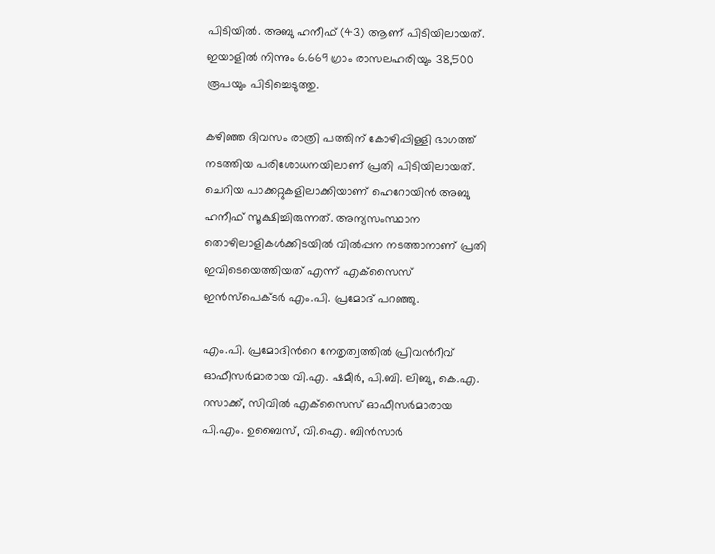പിടിയില്‍. അബു ഹനീഫ് (43) ആണ് പിടിയിലായത്. ഇയാളില്‍ നിന്നും 6.669 ഗ്രാം രാസലഹരിയും 38,500 രൂപയും പിടിച്ചെടുത്തു.

കഴിഞ്ഞ ദിവസം രാത്രി പത്തിന് കോഴിപ്പിള്ളി ഭാഗത്ത് നടത്തിയ പരിശോധനയിലാണ് പ്രതി പിടിയിലായത്. ചെറിയ പാക്കറ്റുകളിലാക്കിയാണ് ഹെറോയിന്‍ അബു ഹനീഫ് സൂക്ഷിച്ചിരുന്നത്. അന്യസംസ്ഥാന തൊഴിലാളികള്‍ക്കിടയില്‍ വില്‍പ്പന നടത്താനാണ് പ്രതി ഇവിടെയെത്തിയത് എന്ന് എക്‌സൈസ് ഇന്‍സ്‌പെക്ടര്‍ എം.പി. പ്രമോദ് പറഞ്ഞു.

എം.പി. പ്രമോദിന്‍റെ നേതൃത്വത്തില്‍ പ്രിവന്‍റീവ് ഓഫീസര്‍മാരായ വി.എ. ഷമീര്‍, പി.ബി. ലിബു, കെ.എ. റസാക്ക്, സിവില്‍ എക്‌സൈസ് ഓഫീസര്‍മാരായ പി.എം. ഉബൈസ്, വി.ഐ. ബിന്‍സാര്‍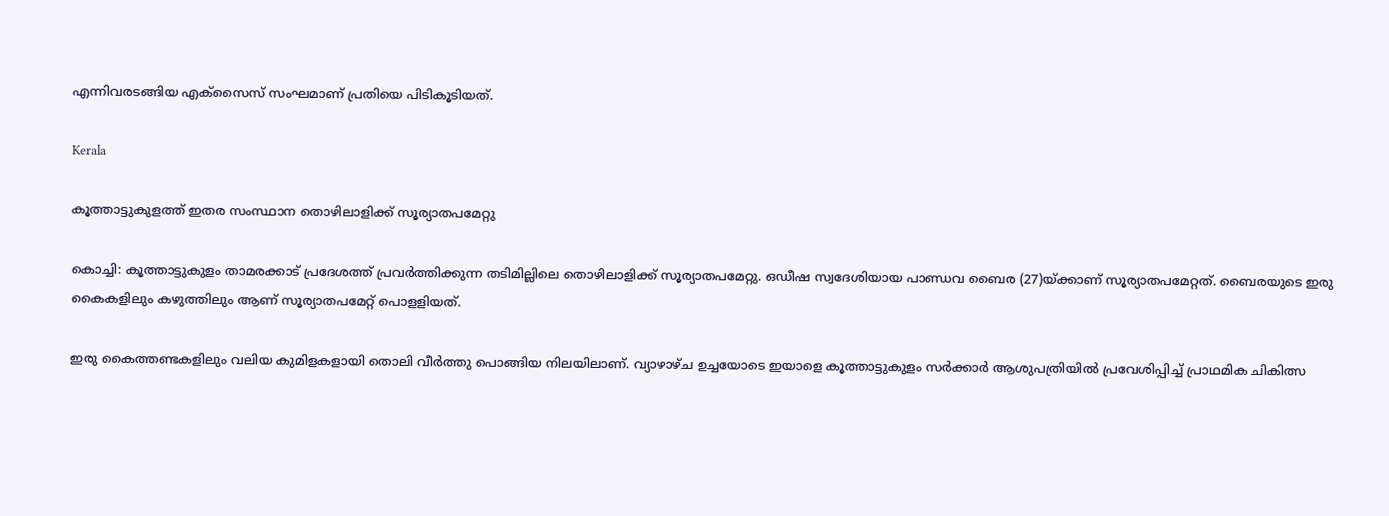എന്നിവരടങ്ങിയ എക്‌സൈസ് സംഘമാണ് പ്രതിയെ പിടികൂടിയത്.

Kerala

കൂത്താട്ടുകുളത്ത് ഇതര സംസ്ഥാന തൊഴിലാളിക്ക് സൂര്യാതപമേറ്റു

കൊച്ചി: കൂത്താട്ടുകുളം താമരക്കാട് പ്രദേശത്ത് പ്രവർത്തിക്കുന്ന തടിമില്ലിലെ തൊഴിലാളിക്ക് സൂര്യാതപമേറ്റു. ഒഡീഷ സ്വദേശിയായ പാണ്ഡവ ബൈര (27)യ്ക്കാണ് സൂര്യാതപമേറ്റത്. ബൈരയുടെ ഇരു കൈകളിലും കഴുത്തിലും ആണ് സൂര്യാതപമേറ്റ് പൊളളിയത്.

ഇരു കൈത്തണ്ടകളിലും വലിയ കുമിളകളായി തൊലി വീർത്തു പൊങ്ങിയ നിലയിലാണ്. വ്യാഴാഴ്ച ഉച്ചയോടെ ഇയാളെ കൂത്താട്ടുകുളം സർക്കാർ ആശുപത്രിയിൽ പ്രവേശിപ്പിച്ച് പ്രാഥമിക ചികിത്സ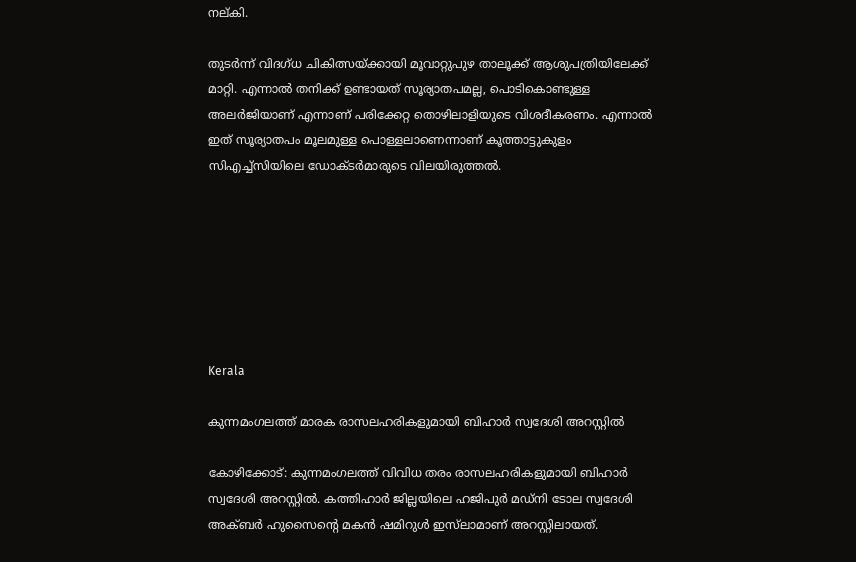നല്കി.

തുടർന്ന് വിദഗ്ധ ചികിത്സയ്ക്കായി മൂവാറ്റുപുഴ താലൂക്ക് ആശുപത്രിയിലേക്ക് മാറ്റി. എന്നാൽ തനിക്ക് ഉണ്ടായത് സൂര്യാതപമല്ല, പൊടികൊണ്ടുള്ള അലർജിയാണ് എന്നാണ് പരിക്കേറ്റ തൊഴിലാളിയുടെ വിശദീകരണം. എന്നാൽ ഇത് സൂര്യാതപം മൂലമുള്ള പൊള്ളലാണെന്നാണ് കൂത്താട്ടുകുളം സിഎച്ച്സിയിലെ ഡോക്ടർമാരുടെ വിലയിരുത്തൽ.







Kerala

കുന്നമംഗലത്ത് മാരക രാസലഹരികളുമായി ബിഹാർ സ്വദേശി അറസ്റ്റിൽ

കോഴിക്കോട്: കുന്നമംഗലത്ത് വിവിധ തരം രാസലഹരികളുമായി ബിഹാർ സ്വദേശി അറസ്റ്റിൽ. കത്തിഹാർ ജില്ലയിലെ ഹജിപുർ മഡ്നി ടോല സ്വദേശി അക്ബർ ഹുസൈന്‍റെ മകൻ ഷമിറുൾ ഇസ്‌ലാമാണ് അറസ്റ്റിലായത്.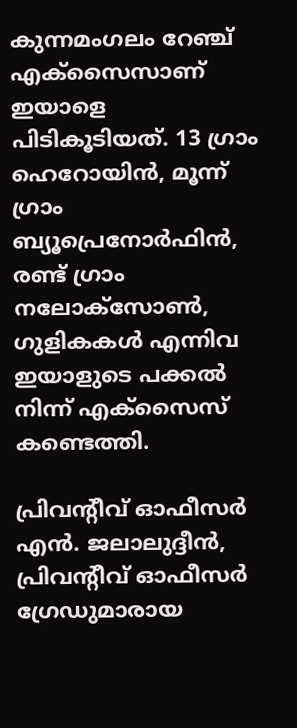കുന്നമംഗലം റേഞ്ച് എക്സൈസാണ് ഇയാളെ പിടികൂടിയത്. 13 ഗ്രാം ഹെറോയിൻ, മൂന്ന് ഗ്രാം ബ്യൂപ്രെനോർഫിൻ, രണ്ട് ഗ്രാം നലോക്സോൺ, ഗുളികകൾ എന്നിവ ഇയാളുടെ പക്കൽ നിന്ന് എക്സൈസ് കണ്ടെത്തി.

പ്രിവന്‍റീവ് ഓഫീസർ എൻ. ജലാലുദ്ദീൻ, പ്രിവന്‍റീവ് ഓഫീസർ ഗ്രേഡുമാരായ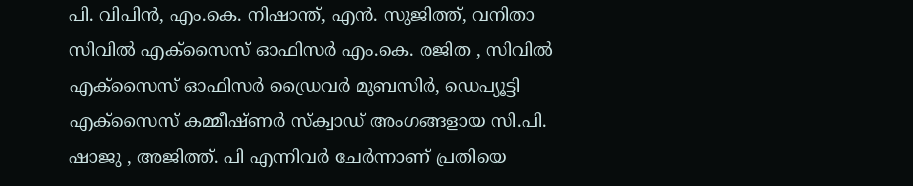പി. വിപിൻ, എം.കെ. നിഷാന്ത്, എൻ. സുജിത്ത്, വനിതാ സിവിൽ എക്സൈസ് ഓഫിസർ എം.കെ. രജിത , സിവിൽ എക്സൈസ് ഓഫിസർ ഡ്രൈവർ മുബസിർ, ഡെപ്യൂട്ടി എക്സൈസ് കമ്മീഷ്ണർ സ്‌ക്വാഡ് ‍അംഗങ്ങളായ സി.പി. ഷാജു , അജിത്ത്. പി എന്നിവർ ചേർന്നാണ് പ്രതിയെ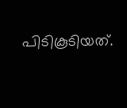പിടികൂടിയത്.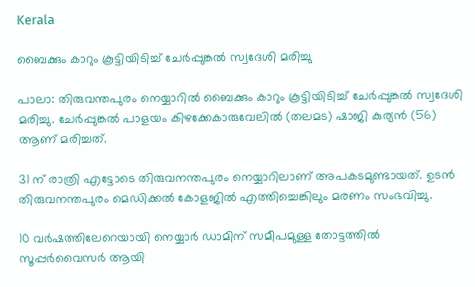Kerala

ബൈക്കും കാറും കൂട്ടിയിടിച്ച് ചേർപ്പുങ്കൽ സ്വദേശി മരിച്ചു

പാലാ: തിരുവന്തപുരം നെയ്യാറിൽ ബൈക്കും കാറും കൂട്ടിയിടിച്ച് ചേര്‍പ്പുങ്കല്‍ സ്വദേശി മരിച്ചു. ചേർപ്പുങ്കൽ പാളയം കിഴക്കേകാരുവേലില്‍ (തലമട) ഷാജി കുര്യൻ (56) ആണ് മരിച്ചത്.

31 ന് രാത്രി എട്ടോടെ തിരുവനന്തപുരം നെയ്യാറിലാണ് അപകടമുണ്ടായത്. ഉടന്‍ തിരുവനന്തപുരം മെഡിക്കല്‍ കോളജില്‍ എത്തിച്ചെങ്കിലും മരണം സംഭവിച്ചു.

10 വര്‍ഷത്തിലേറെയായി നെയ്യാര്‍ ഡാമിന് സമീപമുള്ള തോട്ടത്തില്‍ സൂപ്പര്‍വൈസര്‍ ആയി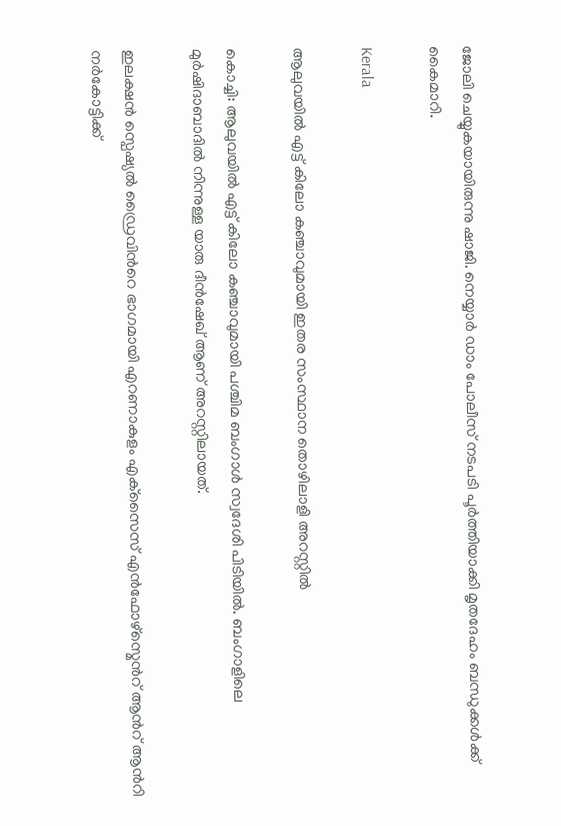ജോലി ചെയ്യുകയായിരുന്നു ഷാജി. നെയ്യാര്‍ ഡാം പോലീസ് നടപടി പൂര്‍ത്തിയാക്കി മൃതദേഹം ബന്ധുക്കള്‍ക്ക് കൈമാറി.

Kerala

ആലുവയിൽ എട്ട് കിലോ കഞ്ചാവുമായി ഇതര സംസ്ഥാന തൊഴിലാളി അറസ്റ്റിൽ

കൊച്ചി: ആലുവയിൽ എട്ട് കിലോ കഞ്ചാവുമായി പശ്ചിമ ബംഗാൾ സ്വദേശി പിടിയിൽ. ബംഗാളിലെ മുർഷിദാബാദിൽ നിന്നുള്ള യാരു ദീൻഷേഖ് ആണ് അറസ്റ്റിലായത്.

ഇലക്ഷൻ സ്പെഷ്യൽ ഡ്രൈവിന്‍റെ ഭാഗമായി എറണാകുളം എക്‌സൈസ് എൻഫോഴ്സ്മെന്‍റ് ആന്‍റ് ആന്‍റി നർകോട്ടിക്ക്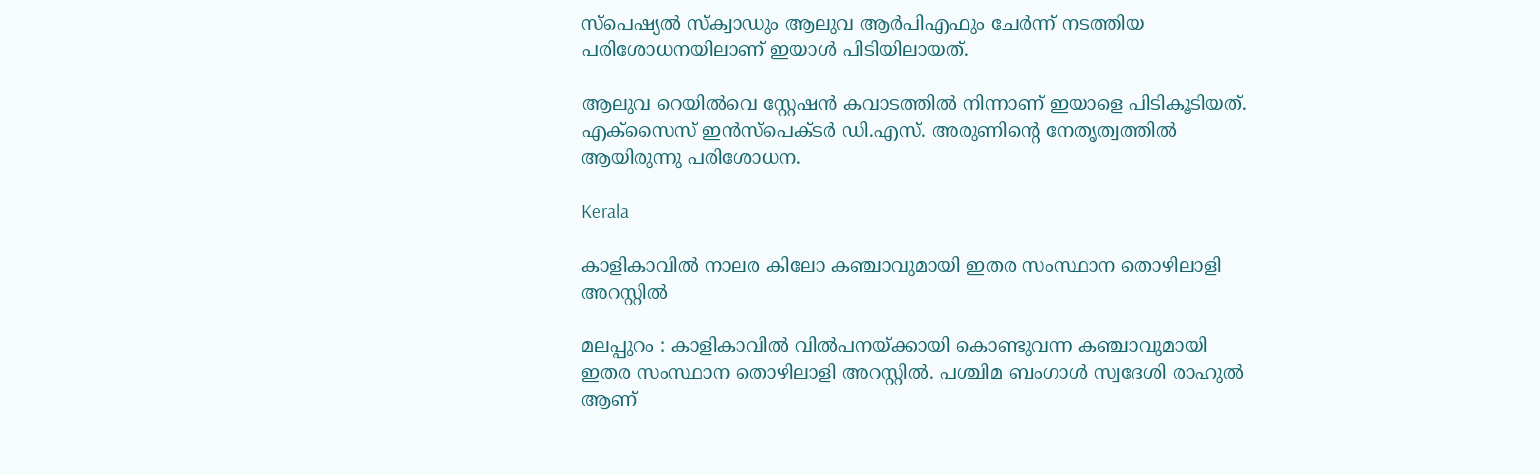സ്പെഷ്യൽ സ്ക്വാഡും ആലുവ ആർപിഎഫും ചേർന്ന് നടത്തിയ പരിശോധനയിലാണ് ഇയാൾ പിടിയിലായത്.

ആലുവ റെയിൽവെ സ്റ്റേഷൻ കവാടത്തിൽ നിന്നാണ് ഇയാളെ പിടികൂടിയത്. എക്സൈസ് ഇൻസ്പെക്ടർ ഡി.എസ്. അരുണിന്‍റെ നേതൃത്വത്തിൽ ആയിരുന്നു പരിശോധന.

Kerala

കാളികാവിൽ നാലര കിലോ കഞ്ചാവുമായി ഇതര സംസ്ഥാന തൊഴിലാളി അറസ്റ്റിൽ

മലപ്പുറം : കാളികാവിൽ വിൽപനയ്ക്കായി കൊണ്ടുവന്ന കഞ്ചാവുമായി ഇതര സംസ്ഥാന തൊഴിലാളി അറസ്റ്റിൽ. പശ്ചിമ ബംഗാൾ സ്വദേശി രാഹുൽ ആണ്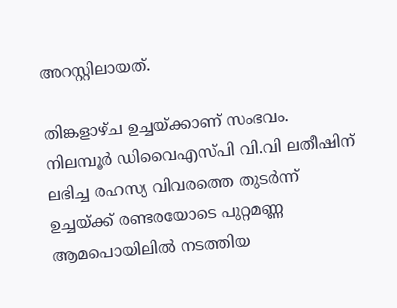അറസ്റ്റിലായത്.

തിങ്കളാഴ്ച ഉച്ചയ്ക്കാണ് സംഭവം. നിലമ്പൂർ ഡിവൈഎസ്പി വി.വി ലതീഷിന് ലഭിച്ച രഹസ്യ വിവരത്തെ തുടർന്ന് ഉച്ചയ്ക്ക് രണ്ടരയോടെ പുറ്റമണ്ണ ആമപൊയിലിൽ നടത്തിയ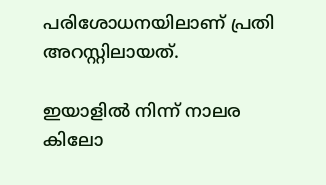പരിശോധനയിലാണ് പ്രതി അറസ്റ്റിലായത്.

ഇയാളിൽ നിന്ന് നാലര കിലോ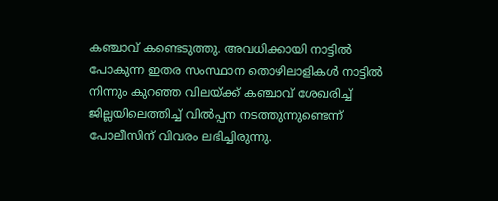കഞ്ചാവ് കണ്ടെടുത്തു. അവധിക്കായി നാട്ടിൽ പോകുന്ന ഇതര സംസ്ഥാന തൊഴിലാളികൾ നാട്ടിൽ നിന്നും കുറഞ്ഞ വിലയ്ക്ക് കഞ്ചാവ് ശേഖരിച്ച് ജില്ലയിലെത്തിച്ച് വിൽപ്പന നടത്തുന്നുണ്ടെന്ന് പോലീസിന് വിവരം ലഭിച്ചിരുന്നു.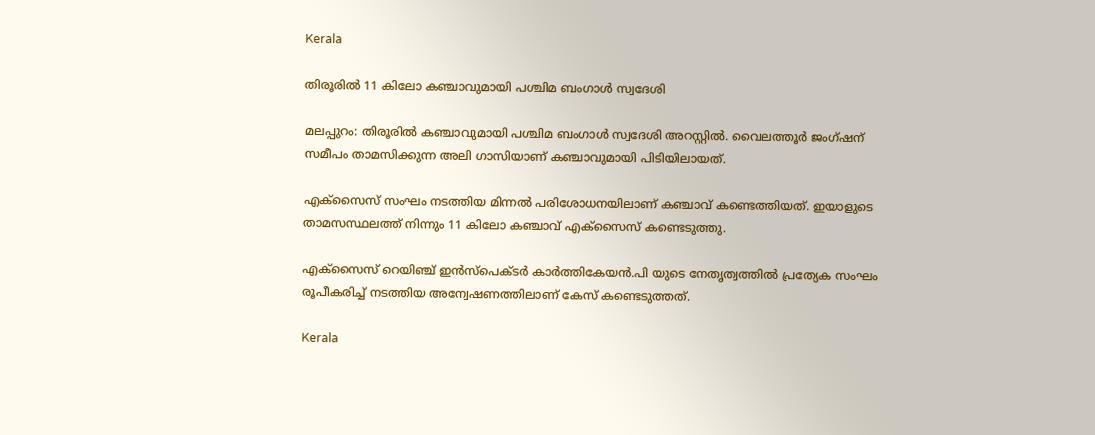Kerala

തിരൂരിൽ 11 കിലോ കഞ്ചാവുമായി പശ്ചിമ ബംഗാൾ സ്വദേശി

മലപ്പുറം: തിരൂരിൽ കഞ്ചാവുമായി പശ്ചിമ ബംഗാൾ സ്വദേശി അറസ്റ്റിൽ. വൈലത്തൂർ ജംഗ്ഷന് സമീപം താമസിക്കുന്ന അലി ഗാസിയാണ് കഞ്ചാവുമായി പിടിയിലായത്.

എക്സൈസ് സംഘം നടത്തിയ മിന്നൽ പരിശോധനയിലാണ് കഞ്ചാവ് കണ്ടെത്തിയത്. ഇയാളുടെ താമസസ്ഥലത്ത് നിന്നും 11 കിലോ കഞ്ചാവ് എക്സൈസ് കണ്ടെടുത്തു.

എക്സൈസ് റെയിഞ്ച് ഇൻസ്‌പെക്ടർ കാർത്തികേയൻ.പി യുടെ നേതൃത്വത്തിൽ പ്രത്യേക സംഘം രൂപീകരിച്ച് നടത്തിയ അന്വേഷണത്തിലാണ് കേസ് കണ്ടെടുത്തത്.

Kerala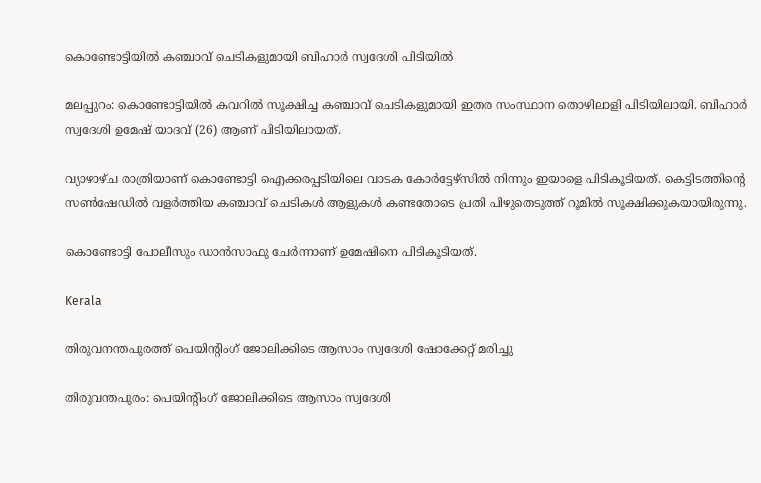കൊണ്ടോട്ടിയിൽ കഞ്ചാവ് ചെടികളുമായി ബിഹാർ സ്വദേശി പിടിയിൽ

മലപ്പുറം: കൊണ്ടോട്ടിയിൽ കവറിൽ സൂക്ഷിച്ച കഞ്ചാവ് ചെടികളുമായി ഇതര സംസ്ഥാന തൊഴിലാളി പിടിയിലായി. ബിഹാർ സ്വദേശി ഉമേഷ് യാദവ് (26) ആണ് പിടിയിലായത്.

വ്യാഴാഴ്ച രാത്രിയാണ് കൊണ്ടോട്ടി ഐക്കരപ്പടിയിലെ വാടക കോർട്ടേഴ്സിൽ നിന്നും ഇയാളെ പിടികൂടിയത്. കെട്ടിടത്തിന്‍റെ സൺഷേഡിൽ വളർത്തിയ കഞ്ചാവ് ചെടികൾ ആളുകൾ കണ്ടതോടെ പ്രതി പിഴുതെടുത്ത് റൂമിൽ സൂക്ഷിക്കുകയായിരുന്നു.

കൊണ്ടോട്ടി പോലീസും ഡാൻസാഫു ചേര്‍ന്നാണ് ഉമേഷിനെ പിടികൂടിയത്.

Kerala

തിരുവനന്തപുരത്ത് പെയിന്‍റിംഗ് ജോലിക്കിടെ ആസാം സ്വദേശി ഷോക്കേറ്റ് മരിച്ചു

തിരുവന്തപുരം: പെയിന്‍റിംഗ് ജോലിക്കിടെ ആസാം സ്വദേശി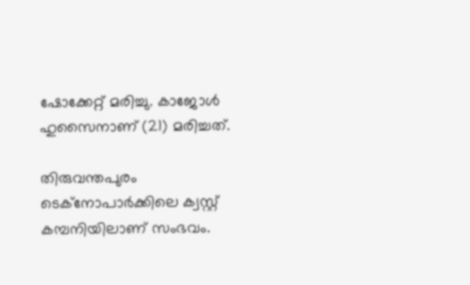ഷോക്കേറ്റ് മരിച്ചു. കാജോള്‍ ഹുസൈനാണ് (21) മരിച്ചത്.

തിരുവന്തപുരം ടെക്‌നോപാര്‍ക്കിലെ ക്വസ്റ്റ് കമ്പനിയിലാണ് സംഭവം.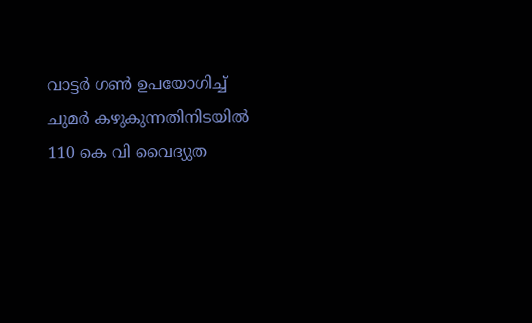വാട്ടര്‍ ഗണ്‍ ഉപയോഗിച്ച് ചുമര്‍ കഴുകുന്നതിനിടയില്‍ 110 കെ വി വൈദ്യുത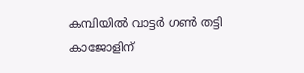കമ്പിയില്‍ വാട്ടര്‍ ഗണ്‍ തട്ടി കാജോളിന്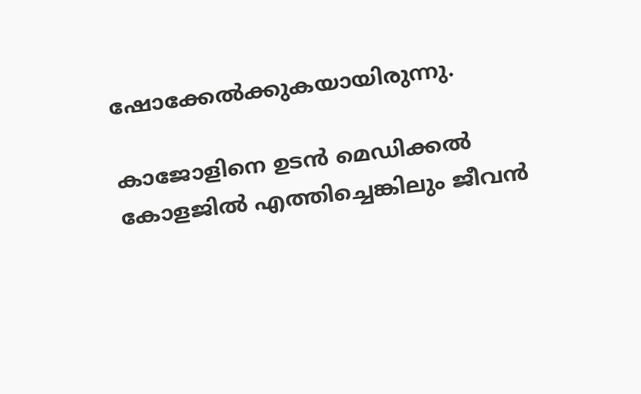ഷോക്കേൽക്കുകയായിരുന്നു.

കാജോളിനെ ഉടന്‍ മെഡിക്കല്‍ കോളജില്‍ എത്തിച്ചെങ്കിലും ജീവൻ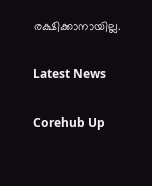രക്ഷിക്കാനായില്ല.

Latest News

Corehub Up